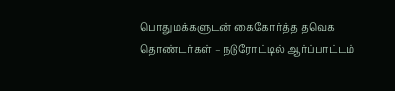பொதுமக்களுடன் கைகோர்த்த தவெக தொண்டர்கள் – நடுரோட்டில் ஆர்ப்பாட்டம்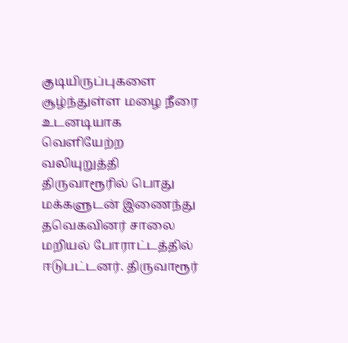குடியிருப்புகளை சூழ்ந்துள்ள மழை நீரை உடனடியாக வெளியேற்ற வலியுறுத்தி திருவாரூரில் பொது மக்களுடன் இணைந்து தவெகவினர் சாலை மறியல் போராட்டத்தில் ஈடுபட்டனர். திருவாரூர்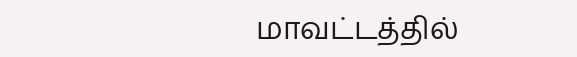மாவட்டத்தில்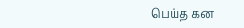பெய்த கன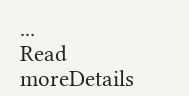...
Read moreDetails